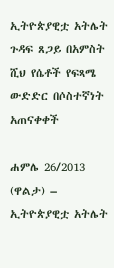ኢትዮጵያዊቷ አትሌት ጉዳፍ ጸጋይ በአምስት ሺህ የሴቶች የፍጻሜ ውድድር በሶስተኛነት አጠናቀቀች

ሐምሌ 26/2013 (ዋልታ) – ኢትዮጵያዊቷ አትሌት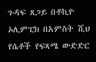ጉዳፍ ጸጋይ በቶኪዮ ኦሊምፒክ በአምስት ሺህ የሴቶች የፍጻሜ ውድድር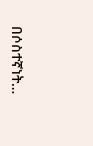በሶስተኛነት…